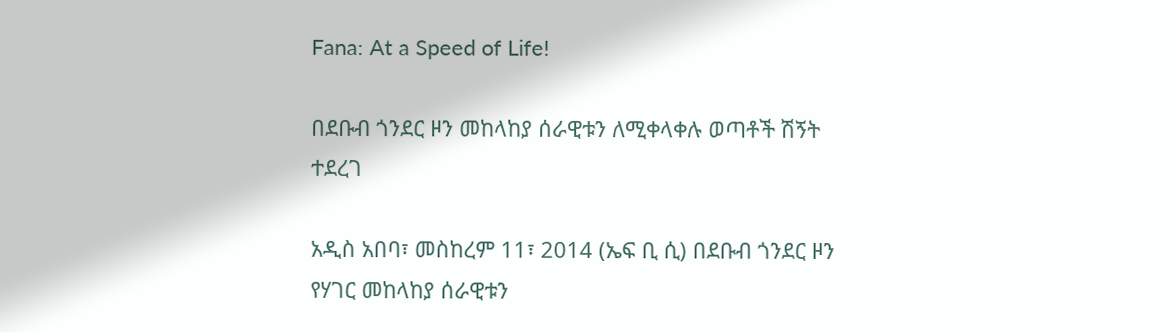Fana: At a Speed of Life!

በደቡብ ጎንደር ዞን መከላከያ ሰራዊቱን ለሚቀላቀሉ ወጣቶች ሽኝት ተደረገ

አዲስ አበባ፣ መስከረም 11፣ 2014 (ኤፍ ቢ ሲ) በደቡብ ጎንደር ዞን የሃገር መከላከያ ሰራዊቱን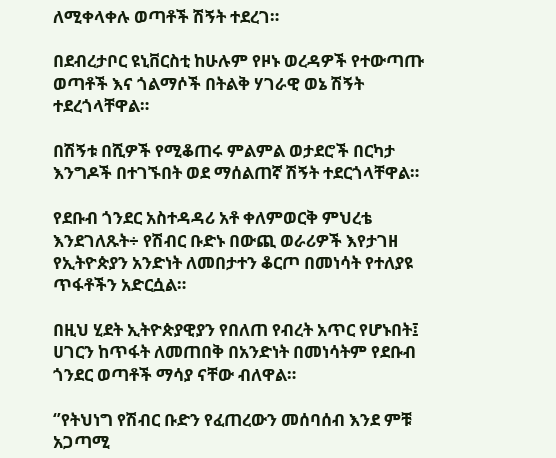ለሚቀላቀሉ ወጣቶች ሽኝት ተደረገ።

በደብረታቦር ዩኒቨርስቲ ከሁሉም የዞኑ ወረዳዎች የተውጣጡ ወጣቶች እና ጎልማሶች በትልቅ ሃገራዊ ወኔ ሽኝት ተደረጎላቸዋል።

በሽኝቱ በሺዎች የሚቆጠሩ ምልምል ወታደሮች በርካታ እንግዶች በተገኙበት ወደ ማሰልጠኛ ሽኝት ተደርጎላቸዋል።

የደቡብ ጎንደር አስተዳዳሪ አቶ ቀለምወርቅ ምህረቴ እንደገለጹት÷ የሽብር ቡድኑ በውጪ ወራሪዎች እየታገዘ የኢትዮጵያን አንድነት ለመበታተን ቆርጦ በመነሳት የተለያዩ ጥፋቶችን አድርሷል።

በዚህ ሂደት ኢትዮጵያዊያን የበለጠ የብረት አጥር የሆኑበት፤ ሀገርን ከጥፋት ለመጠበቅ በአንድነት በመነሳትም የደቡብ ጎንደር ወጣቶች ማሳያ ናቸው ብለዋል።

‘’የትህነግ የሽብር ቡድን የፈጠረውን መሰባሰብ እንደ ምቹ አጋጣሚ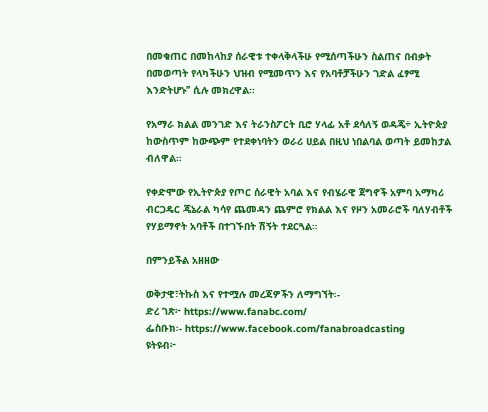በመቁጠር በመከላከያ ሰራዊቱ ተቀላቅላችሁ የሚሰጣችሁን ስልጠና በብቃት በመወጣት የላካችሁን ህዝብ የሚመጥን እና የአባቶቻችሁን ገድል ፈፃሚ እንድትሆኑ’’ ሲሉ መክረዋል።

የአማራ ክልል መንገድ እና ትራንስፖርት ቢሮ ሃላፊ አቶ ደሳለኝ ወዳጄ÷ ኢትዮጵያ ከውስጥም ከውጭም የተደቀነባትን ወራሪ ሀይል በዚህ ነበልባል ወጣት ይመከታል ብለዋል።

የቀድሞው የኢትዮጵያ የጦር ሰራዊት አባል እና የብሄራዊ ጀግኖች አምባ አማካሪ ብርጋዴር ጄኔራል ካሳየ ጨመዳን ጨምሮ የክልል እና የዞን አመራሮች ባለሃብቶች የሃይማኖት አባቶች በተገኙበት ሽኝት ተደርጓል።

በምንይችል አዘዘው

ወቅታዊ፣ትኩስ እና የተሟሉ መረጃዎችን ለማግኘት፡-
ድረ ገጽ፦ https://www.fanabc.com/
ፌስቡክ፡- https://www.facebook.com/fanabroadcasting
ዩትዩብ፦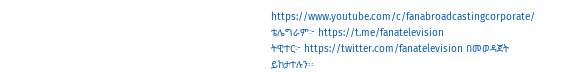https://www.youtube.com/c/fanabroadcastingcorporate/
ቴሌግራም፦ https://t.me/fanatelevision
ትዊተር፦ https://twitter.com/fanatelevision በመወዳጀት ይከታተሉን፡፡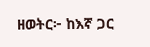ዘወትር፦ ከእኛ ጋር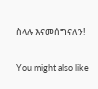ስላሉ እናመሰግናለን!

You might also like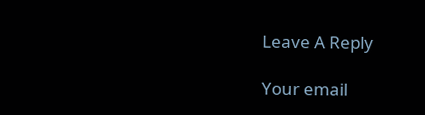Leave A Reply

Your email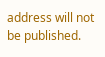address will not be published.